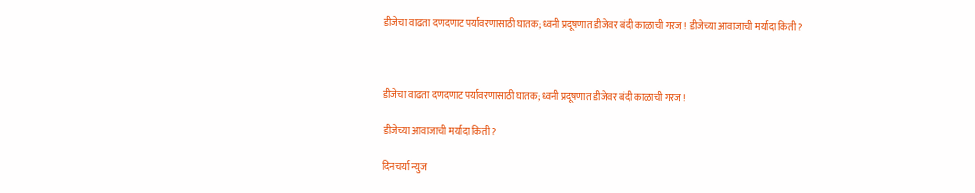डीजेचा वाढता दणदणाट पर्यावरणासाठी घातक; ध्वनी प्रदूषणात डीजेवर बंदी काळाची गरज ! डीजेच्या आवाजाची मर्यादा किती?



डीजेचा वाढता दणदणाट पर्यावरणासाठी घातक; ध्वनी प्रदूषणात डीजेवर बंदी काळाची गरज !

डीजेच्या आवाजाची मर्यादा किती?

दिनचर्या न्युज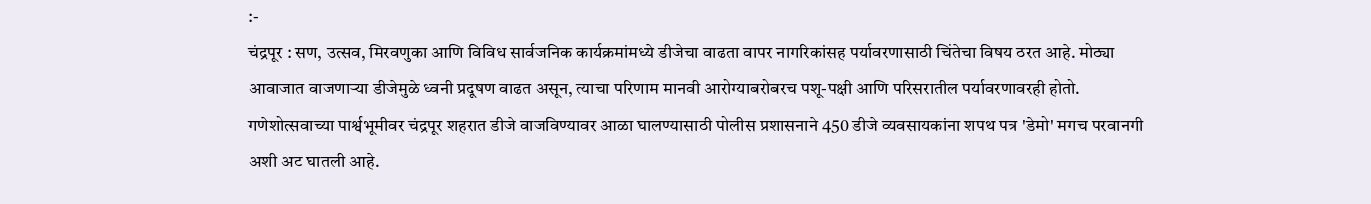:-
चंद्रपूर : सण, उत्सव, मिरवणुका आणि विविध सार्वजनिक कार्यक्रमांमध्ये डीजेचा वाढता वापर नागरिकांसह पर्यावरणासाठी चिंतेचा विषय ठरत आहे. मोठ्या आवाजात वाजणाऱ्या डीजेमुळे ध्वनी प्रदूषण वाढत असून, त्याचा परिणाम मानवी आरोग्याबरोबरच पशू-पक्षी आणि परिसरातील पर्यावरणावरही होतो.
गणेशोत्सवाच्या पार्श्वभूमीवर चंद्रपूर शहरात डीजे वाजविण्यावर आळा घालण्यासाठी पोलीस प्रशासनाने 450 डीजे व्यवसायकांना शपथ पत्र 'डेमो' मगच परवानगी अशी अट घातली आहे.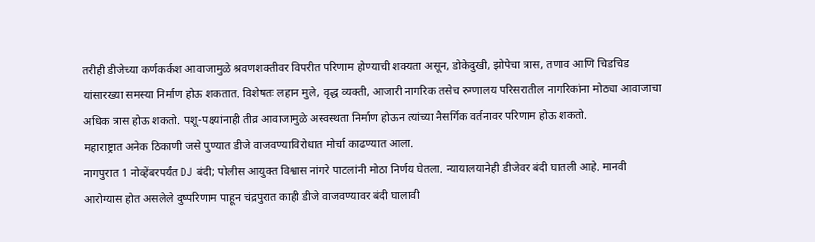तरीही डीजेच्या कर्णकर्कश आवाजामुळे श्रवणशक्तीवर विपरीत परिणाम होण्याची शक्यता असून, डोकेदुखी, झोपेचा त्रास, तणाव आणि चिडचिड यांसारख्या समस्या निर्माण होऊ शकतात. विशेषतः लहान मुले, वृद्ध व्यक्ती, आजारी नागरिक तसेच रुग्णालय परिसरातील नागरिकांना मोठ्या आवाजाचा अधिक त्रास होऊ शकतो. पशू-पक्ष्यांनाही तीव्र आवाजामुळे अस्वस्थता निर्माण होऊन त्यांच्या नैसर्गिक वर्तनावर परिणाम होऊ शकतो.
महाराष्ट्रात अनेक ठिकाणी जसे पुण्यात डीजे वाजवण्याविरोधात मोर्चा काढण्यात आला.
नागपुरात 1 नोव्हेंबरपर्यंत DJ बंदी; पोलीस आयुक्त विश्वास नांगरे पाटलांनी मोठा निर्णय घेतला. न्यायालयानेही डीजेवर बंदी घातली आहे. मानवी आरोग्यास होत असलेले दुष्परिणाम पाहून चंद्रपुरात काही डीजे वाजवण्यावर बंदी घालावी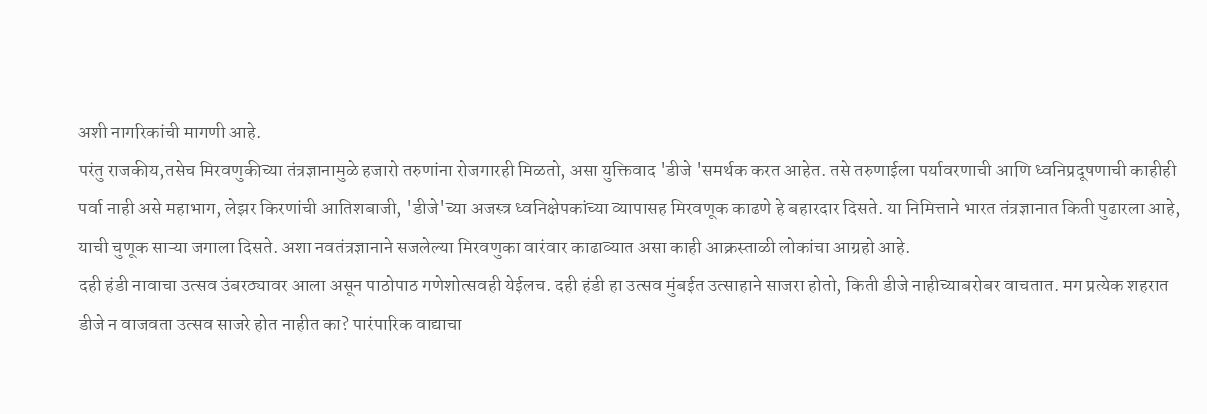अशी नागरिकांची मागणी आहे.
परंतु राजकीय,तसेच मिरवणुकीच्या तंत्रज्ञानामुळे हजारो तरुणांना रोजगारही मिळतो, असा युक्तिवाद 'डीजे 'समर्थक करत आहेत. तसे तरुणाईला पर्यावरणाची आणि ध्वनिप्रदूषणाची काहीही पर्वा नाही असे महाभाग, लेझर किरणांची आतिशबाजी, 'डीजे'च्या अजस्त्र ध्वनिक्षेपकांच्या व्यापासह मिरवणूक काढणे हे बहारदार दिसते. या निमित्ताने भारत तंत्रज्ञानात किती पुढारला आहे, याची चुणूक साऱ्या जगाला दिसते. अशा नवतंत्रज्ञानाने सजलेल्या मिरवणुका वारंवार काढाव्यात असा काही आक्रस्ताळी लोकांचा आग्रहो आहे.
दही हंडी नावाचा उत्सव उंबरठ्यावर आला असून पाठोपाठ गणेशोत्सवही येईलच. दही हंडी हा उत्सव मुंबईत उत्साहाने साजरा होतो, किती डीजे नाहीच्याबरोबर वाचतात. मग प्रत्येक शहरात डीजे न वाजवता उत्सव साजरे होत नाहीत का? पारंपारिक वाद्याचा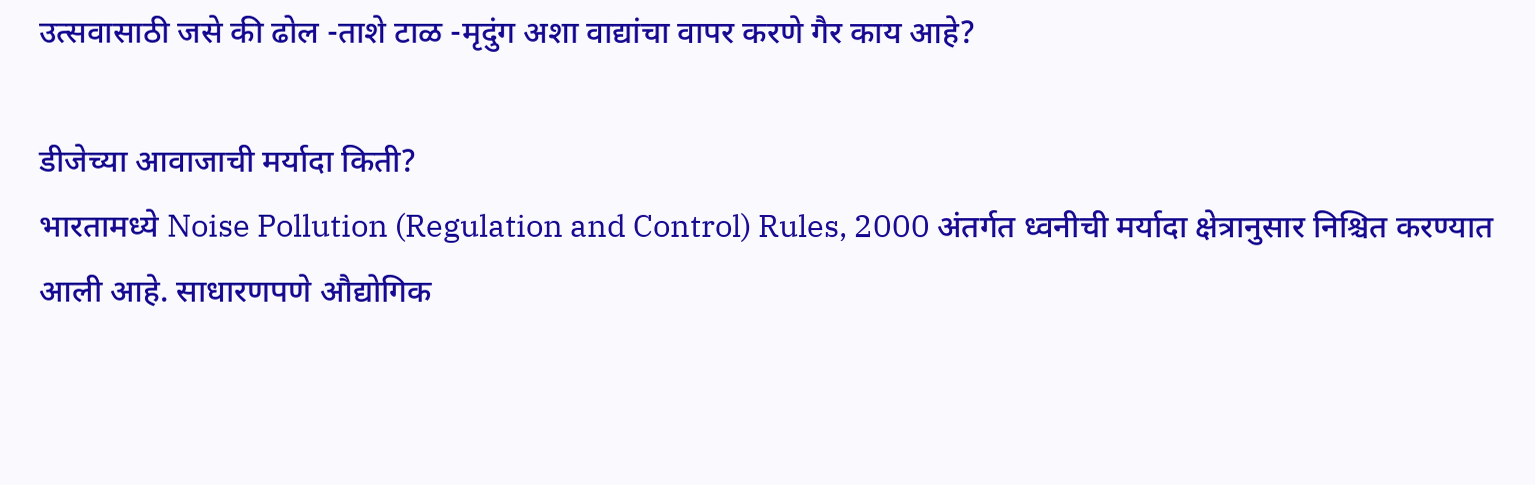उत्सवासाठी जसे की ढोल -ताशे टाळ -मृदुंग अशा वाद्यांचा वापर करणे गैर काय आहे?

डीजेच्या आवाजाची मर्यादा किती?
भारतामध्ये Noise Pollution (Regulation and Control) Rules, 2000 अंतर्गत ध्वनीची मर्यादा क्षेत्रानुसार निश्चित करण्यात आली आहे. साधारणपणे औद्योगिक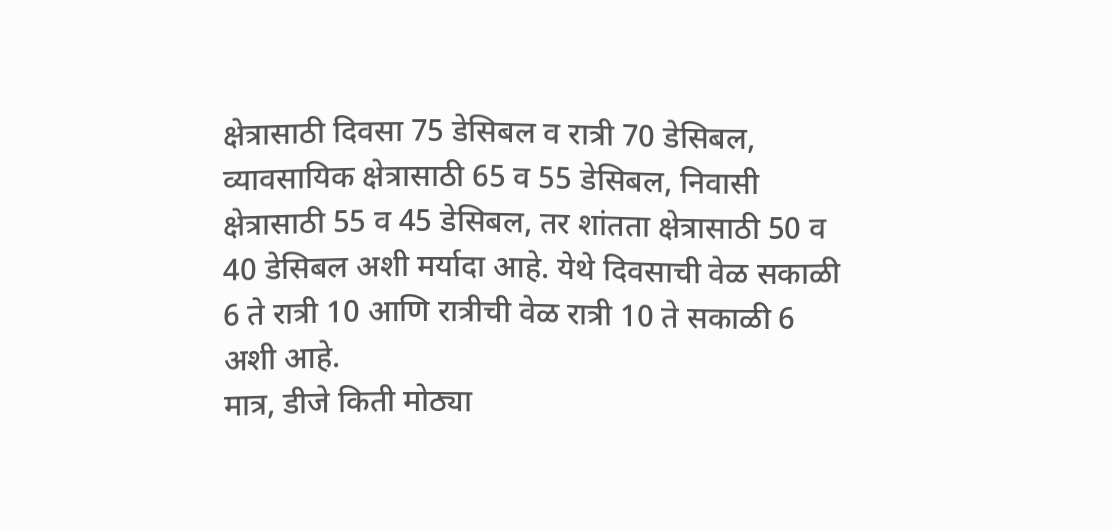क्षेत्रासाठी दिवसा 75 डेसिबल व रात्री 70 डेसिबल, व्यावसायिक क्षेत्रासाठी 65 व 55 डेसिबल, निवासी क्षेत्रासाठी 55 व 45 डेसिबल, तर शांतता क्षेत्रासाठी 50 व 40 डेसिबल अशी मर्यादा आहे. येथे दिवसाची वेळ सकाळी 6 ते रात्री 10 आणि रात्रीची वेळ रात्री 10 ते सकाळी 6 अशी आहे.
मात्र, डीजे किती मोठ्या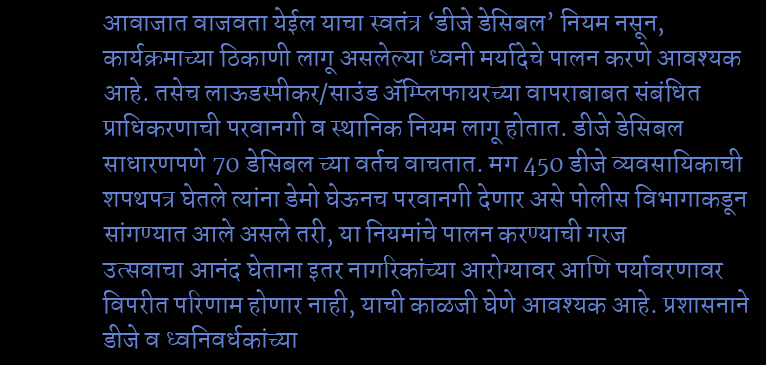आवाजात वाजवता येईल याचा स्वतंत्र ‘डीजे डेसिबल’ नियम नसून, कार्यक्रमाच्या ठिकाणी लागू असलेल्या ध्वनी मर्यादेचे पालन करणे आवश्यक आहे. तसेच लाऊडस्पीकर/साउंड ॲम्प्लिफायरच्या वापराबाबत संबंधित प्राधिकरणाची परवानगी व स्थानिक नियम लागू होतात. डीजे डेसिबल साधारणपणे 70 डेसिबल च्या वर्तच वाचतात. मग 450 डीजे व्यवसायिकाची शपथपत्र घेतले त्यांना डेमो घेऊनच परवानगी देणार असे पोलीस विभागाकडून सांगण्यात आले असले तरी, या नियमांचे पालन करण्याची गरज
उत्सवाचा आनंद घेताना इतर नागरिकांच्या आरोग्यावर आणि पर्यावरणावर विपरीत परिणाम होणार नाही, याची काळजी घेणे आवश्यक आहे. प्रशासनाने डीजे व ध्वनिवर्धकांच्या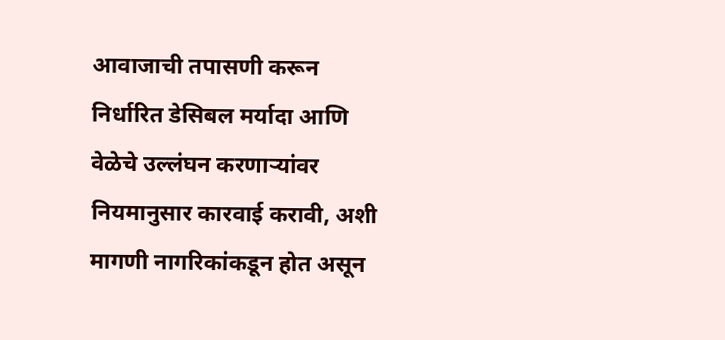आवाजाची तपासणी करून निर्धारित डेसिबल मर्यादा आणि वेळेचे उल्लंघन करणाऱ्यांवर नियमानुसार कारवाई करावी, अशी मागणी नागरिकांकडून होत असून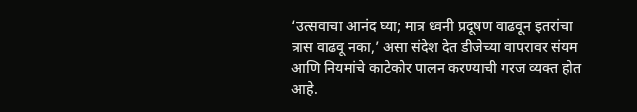‘उत्सवाचा आनंद घ्या; मात्र ध्वनी प्रदूषण वाढवून इतरांचा त्रास वाढवू नका,’ असा संदेश देत डीजेच्या वापरावर संयम आणि नियमांचे काटेकोर पालन करण्याची गरज व्यक्त होत आहे.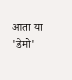आता या 'डेमो'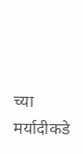च्या मर्यादीकडे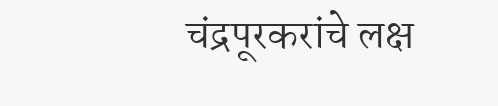चंद्रपूरकरांचे लक्ष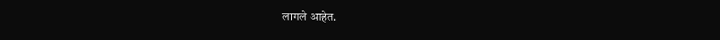लागले आहेत.